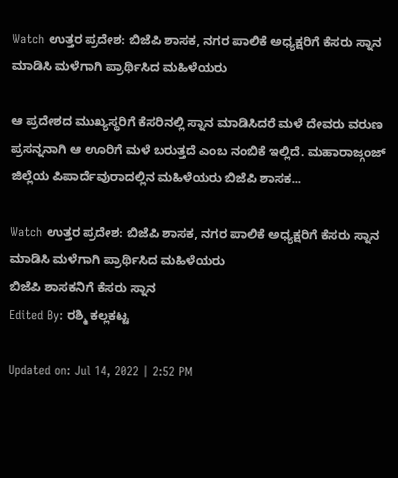Watch ಉತ್ತರ ಪ್ರದೇಶ: ಬಿಜೆಪಿ ಶಾಸಕ, ನಗರ ಪಾಲಿಕೆ ಅಧ್ಯಕ್ಷರಿಗೆ ಕೆಸರು ಸ್ನಾನ ಮಾಡಿಸಿ ಮಳೆಗಾಗಿ ಪ್ರಾರ್ಥಿಸಿದ ಮಹಿಳೆಯರು

ಆ ಪ್ರದೇಶದ ಮುಖ್ಯಸ್ಥರಿಗೆ ಕೆಸರಿನಲ್ಲಿ ಸ್ನಾನ ಮಾಡಿಸಿದರೆ ಮಳೆ ದೇವರು ವರುಣ ಪ್ರಸನ್ನನಾಗಿ ಆ ಊರಿಗೆ ಮಳೆ ಬರುತ್ತದೆ ಎಂಬ ನಂಬಿಕೆ ಇಲ್ಲಿದೆ. ಮಹಾರಾಜ್ಗಂಜ್ ಜಿಲ್ಲೆಯ ಪಿಪಾರ್ದೆವುರಾದಲ್ಲಿನ ಮಹಿಳೆಯರು ಬಿಜೆಪಿ ಶಾಸಕ...

Watch ಉತ್ತರ ಪ್ರದೇಶ: ಬಿಜೆಪಿ ಶಾಸಕ, ನಗರ ಪಾಲಿಕೆ ಅಧ್ಯಕ್ಷರಿಗೆ ಕೆಸರು ಸ್ನಾನ ಮಾಡಿಸಿ ಮಳೆಗಾಗಿ ಪ್ರಾರ್ಥಿಸಿದ ಮಹಿಳೆಯರು
ಬಿಜೆಪಿ ಶಾಸಕನಿಗೆ ಕೆಸರು ಸ್ನಾನ
Edited By: ರಶ್ಮಿ ಕಲ್ಲಕಟ್ಟ

Updated on: Jul 14, 2022 | 2:52 PM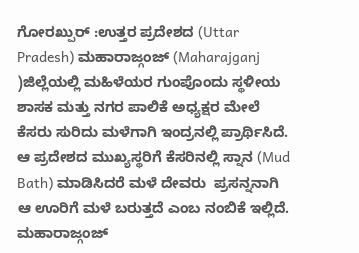ಗೋರಖ್ಪುರ್ :ಉತ್ತರ ಪ್ರದೇಶದ (Uttar Pradesh) ಮಹಾರಾಜ್ಗಂಜ್ (Maharajganj )ಜಿಲ್ಲೆಯಲ್ಲಿ ಮಹಿಳೆಯರ ಗುಂಪೊಂದು ಸ್ಥಳೀಯ ಶಾಸಕ ಮತ್ತು ನಗರ ಪಾಲಿಕೆ ಅಧ್ಯಕ್ಷರ ಮೇಲೆ ಕೆಸರು ಸುರಿದು ಮಳೆಗಾಗಿ ಇಂದ್ರನಲ್ಲಿ ಪ್ರಾರ್ಥಿಸಿದೆ. ಆ ಪ್ರದೇಶದ ಮುಖ್ಯಸ್ಥರಿಗೆ ಕೆಸರಿನಲ್ಲಿ ಸ್ನಾನ (Mud Bath) ಮಾಡಿಸಿದರೆ ಮಳೆ ದೇವರು  ಪ್ರಸನ್ನನಾಗಿ ಆ ಊರಿಗೆ ಮಳೆ ಬರುತ್ತದೆ ಎಂಬ ನಂಬಿಕೆ ಇಲ್ಲಿದೆ. ಮಹಾರಾಜ್ಗಂಜ್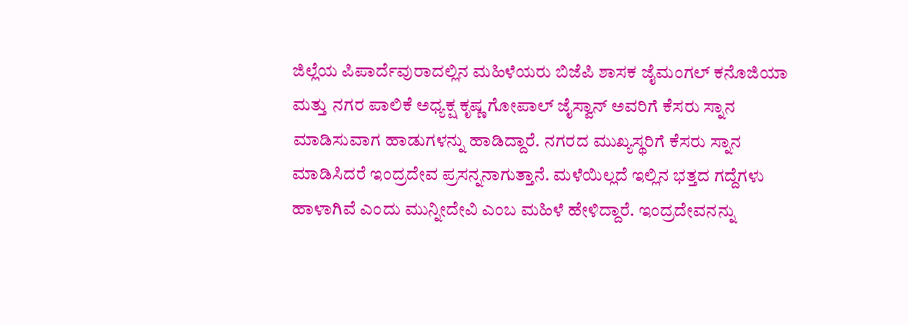ಜಿಲ್ಲೆಯ ಪಿಪಾರ್ದೆವುರಾದಲ್ಲಿನ ಮಹಿಳೆಯರು ಬಿಜೆಪಿ ಶಾಸಕ ಜೈಮಂಗಲ್ ಕನೊಜಿಯಾ ಮತ್ತು ನಗರ ಪಾಲಿಕೆ ಅಧ್ಯಕ್ಷ ಕೃಷ್ಣ ಗೋಪಾಲ್ ಜೈಸ್ವಾನ್ ಅವರಿಗೆ ಕೆಸರು ಸ್ನಾನ ಮಾಡಿಸುವಾಗ ಹಾಡುಗಳನ್ನು ಹಾಡಿದ್ದಾರೆ. ನಗರದ ಮುಖ್ಯಸ್ಥರಿಗೆ ಕೆಸರು ಸ್ನಾನ ಮಾಡಿಸಿದರೆ ಇಂದ್ರದೇವ ಪ್ರಸನ್ನನಾಗುತ್ತಾನೆ. ಮಳೆಯಿಲ್ಲದೆ ಇಲ್ಲಿನ ಭತ್ತದ ಗದ್ದೆಗಳು ಹಾಳಾಗಿವೆ ಎಂದು ಮುನ್ನೀದೇವಿ ಎಂಬ ಮಹಿಳೆ ಹೇಳಿದ್ದಾರೆ. ಇಂದ್ರದೇವನನ್ನು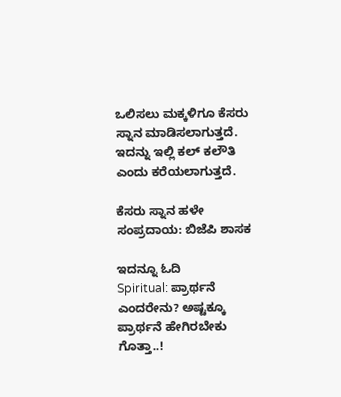ಒಲಿಸಲು ಮಕ್ಕಳಿಗೂ ಕೆಸರು ಸ್ನಾನ ಮಾಡಿಸಲಾಗುತ್ತದೆ. ಇದನ್ನು ಇಲ್ಲಿ ಕಲ್ ಕಲೌತಿ ಎಂದು ಕರೆಯಲಾಗುತ್ತದೆ.

ಕೆಸರು ಸ್ನಾನ ಹಳೇ ಸಂಪ್ರದಾಯ: ಬಿಜೆಪಿ ಶಾಸಕ

ಇದನ್ನೂ ಓದಿ
Spiritual: ಪ್ರಾರ್ಥನೆ ಎಂದರೇನು? ಅಷ್ಟಕ್ಕೂ ಪ್ರಾರ್ಥನೆ ಹೇಗಿರಬೇಕು ಗೊತ್ತಾ..!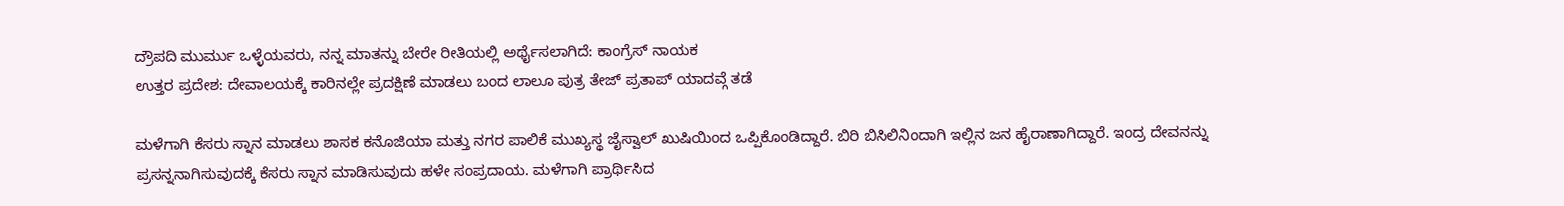ದ್ರೌಪದಿ ಮುರ್ಮು ಒಳ್ಳೆಯವರು, ನನ್ನ ಮಾತನ್ನು ಬೇರೇ ರೀತಿಯಲ್ಲಿ ಅರ್ಥೈಸಲಾಗಿದೆ: ಕಾಂಗ್ರೆಸ್ ನಾಯಕ
ಉತ್ತರ ಪ್ರದೇಶ: ದೇವಾಲಯಕ್ಕೆ ಕಾರಿನಲ್ಲೇ ಪ್ರದಕ್ಷಿಣೆ ಮಾಡಲು ಬಂದ ಲಾಲೂ ಪುತ್ರ ತೇಜ್ ಪ್ರತಾಪ್ ಯಾದವ್ಗೆ ತಡೆ

ಮಳೆಗಾಗಿ ಕೆಸರು ಸ್ನಾನ ಮಾಡಲು ಶಾಸಕ ಕನೊಜಿಯಾ ಮತ್ತು ನಗರ ಪಾಲಿಕೆ ಮುಖ್ಯಸ್ಥ ಜೈಸ್ವಾಲ್ ಖುಷಿಯಿಂದ ಒಪ್ಪಿಕೊಂಡಿದ್ದಾರೆ. ಬಿರಿ ಬಿಸಿಲಿನಿಂದಾಗಿ ಇಲ್ಲಿನ ಜನ ಹೈರಾಣಾಗಿದ್ದಾರೆ. ಇಂದ್ರ ದೇವನನ್ನು ಪ್ರಸನ್ನನಾಗಿಸುವುದಕ್ಕೆ ಕೆಸರು ಸ್ನಾನ ಮಾಡಿಸುವುದು ಹಳೇ ಸಂಪ್ರದಾಯ. ಮಳೆಗಾಗಿ ಪ್ರಾರ್ಥಿಸಿದ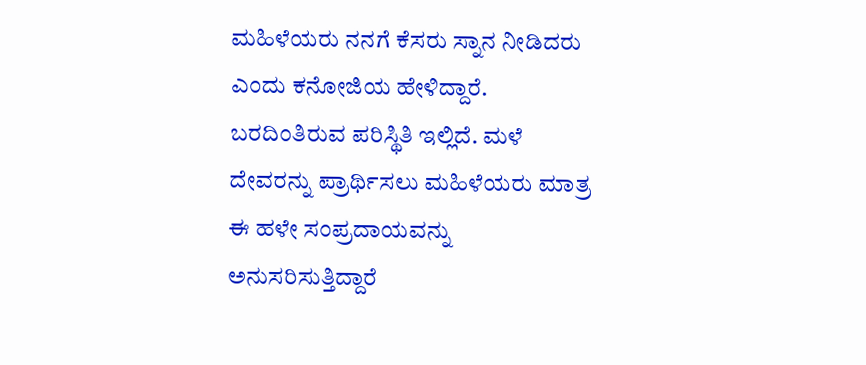ಮಹಿಳೆಯರು ನನಗೆ ಕೆಸರು ಸ್ನಾನ ನೀಡಿದರು ಎಂದು ಕನೋಜಿಯ ಹೇಳಿದ್ದಾರೆ.  ಬರದಿಂತಿರುವ ಪರಿಸ್ಥಿತಿ ಇಲ್ಲಿದೆ. ಮಳೆ ದೇವರನ್ನು ಪ್ರಾರ್ಥಿಸಲು ಮಹಿಳೆಯರು ಮಾತ್ರ ಈ ಹಳೇ ಸಂಪ್ರದಾಯವನ್ನು ಅನುಸರಿಸುತ್ತಿದ್ದಾರೆ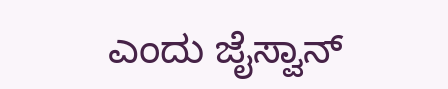ಎಂದು ಜೈಸ್ವಾನ್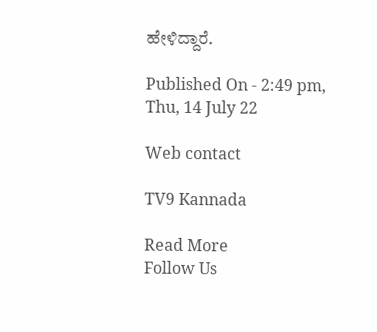ಹೇಳಿದ್ದಾರೆ.

Published On - 2:49 pm, Thu, 14 July 22

Web contact

TV9 Kannada

Read More
Follow Us